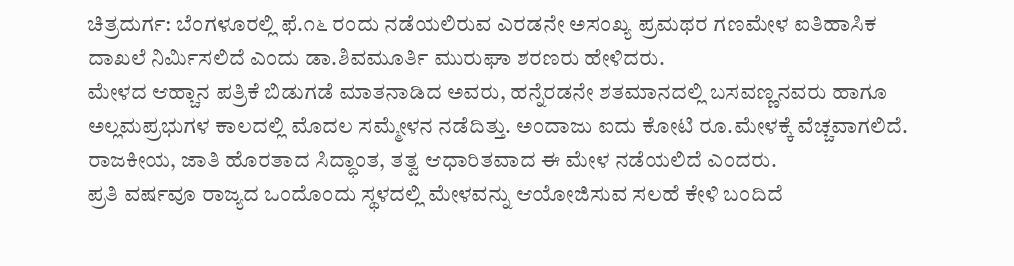ಚಿತ್ರದುರ್ಗ: ಬೆಂಗಳೂರಲ್ಲಿ ಫೆ.೧೬ ರಂದು ನಡೆಯಲಿರುವ ಎರಡನೇ ಅಸಂಖ್ಯ ಪ್ರಮಥರ ಗಣಮೇಳ ಐತಿಹಾಸಿಕ ದಾಖಲೆ ನಿರ್ಮಿಸಲಿದೆ ಎಂದು ಡಾ.ಶಿವಮೂರ್ತಿ ಮುರುಘಾ ಶರಣರು ಹೇಳಿದರು.
ಮೇಳದ ಆಹ್ಚಾನ ಪತ್ರಿಕೆ ಬಿಡುಗಡೆ ಮಾತನಾಡಿದ ಅವರು, ಹನ್ನೆರಡನೇ ಶತಮಾನದಲ್ಲಿ ಬಸವಣ್ಣನವರು ಹಾಗೂ ಅಲ್ಲಮಪ್ರಭುಗಳ ಕಾಲದಲ್ಲಿ ಮೊದಲ ಸಮ್ಮೇಳನ ನಡೆದಿತ್ತು. ಅಂದಾಜು ಐದು ಕೋಟಿ ರೂ.ಮೇಳಕ್ಕೆ ವೆಚ್ಚವಾಗಲಿದೆ. ರಾಜಕೀಯ, ಜಾತಿ ಹೊರತಾದ ಸಿದ್ಧಾಂತ, ತತ್ವ ಆಧಾರಿತವಾದ ಈ ಮೇಳ ನಡೆಯಲಿದೆ ಎಂದರು.
ಪ್ರತಿ ವರ್ಷವೂ ರಾಜ್ಯದ ಒಂದೊಂದು ಸ್ಥಳದಲ್ಲಿ‌ ಮೇಳವನ್ನು ಆಯೋಜಿಸುವ ಸಲಹೆ ಕೇಳಿ ಬಂದಿದೆ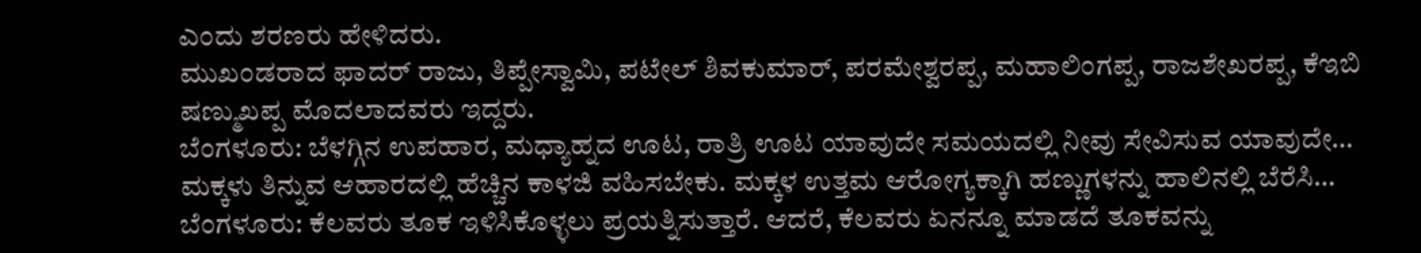ಎಂದು ಶರಣರು ಹೇಳಿದರು.
ಮುಖಂಡರಾದ ಫಾದರ್ ರಾಜು, ತಿಪ್ಪೇಸ್ವಾಮಿ, ಪಟೇಲ್ ಶಿವಕುಮಾರ್, ಪರಮೇಶ್ವರಪ್ಪ, ಮಹಾಲಿಂಗಪ್ಪ, ರಾಜಶೇಖರಪ್ಪ, ಕೆಇಬಿ ಷಣ್ಮುಖಪ್ಪ ಮೊದಲಾದವರು ಇದ್ದರು.
ಬೆಂಗಳೂರು: ಬೆಳಗ್ಗಿನ ಉಪಹಾರ, ಮಧ್ಯಾಹ್ನದ ಊಟ, ರಾತ್ರಿ ಊಟ ಯಾವುದೇ ಸಮಯದಲ್ಲಿ ನೀವು ಸೇವಿಸುವ ಯಾವುದೇ…
ಮಕ್ಕಳು ತಿನ್ನುವ ಆಹಾರದಲ್ಲಿ ಹೆಚ್ಚಿನ ಕಾಳಜಿ ವಹಿಸಬೇಕು. ಮಕ್ಕಳ ಉತ್ತಮ ಆರೋಗ್ಯಕ್ಕಾಗಿ ಹಣ್ಣುಗಳನ್ನು ಹಾಲಿನಲ್ಲಿ ಬೆರೆಸಿ…
ಬೆಂಗಳೂರು: ಕೆಲವರು ತೂಕ ಇಳಿಸಿಕೊಳ್ಳಲು ಪ್ರಯತ್ನಿಸುತ್ತಾರೆ. ಆದರೆ, ಕೆಲವರು ಏನನ್ನೂ ಮಾಡದೆ ತೂಕವನ್ನು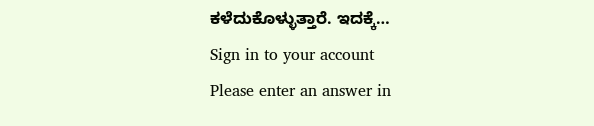ಕಳೆದುಕೊಳ್ಳುತ್ತಾರೆ. ಇದಕ್ಕೆ…
Sign in to your account
Please enter an answer in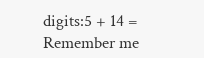digits:5 + 14 =
Remember me